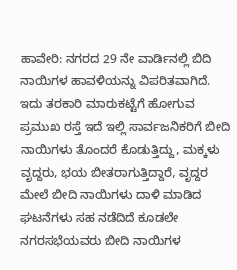ಹಾವೇರಿ: ನಗರದ 29 ನೇ ವಾರ್ಡಿನಲ್ಲಿ ಬಿದಿ ನಾಯಿಗಳ ಹಾವಳಿಯನ್ನು ವಿಪರಿತವಾಗಿದೆ. ಇದು ತರಕಾರಿ ಮಾರುಕಟ್ಟೆಗೆ ಹೋಗುವ ಪ್ರಮುಖ ರಸ್ತೆ ಇದೆ ಇಲ್ಲಿ ಸಾರ್ವಜನಿಕರಿಗೆ ಬೀದಿ ನಾಯಿಗಳು ತೊಂದರೆ ಕೊಡುತ್ತಿದ್ದು, ಮಕ್ಕಳು ವೃದ್ದರು, ಭಯ ಬೀತರಾಗುತ್ತಿದ್ದಾರೆ, ವೃದ್ದರ ಮೇಲೆ ಬೀದಿ ನಾಯಿಗಳು ದಾಳಿ ಮಾಡಿದ ಘಟನೆಗಳು ಸಹ ನಡೆದಿದೆ ಕೂಡಲೇ ನಗರಸಭೆಯವರು ಬೀದಿ ನಾಯಿಗಳ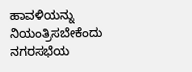ಹಾವಳಿಯನ್ನು ನಿಯಂತ್ರಿಸಬೇಕೆಂದು ನಗರಸಭೆಯ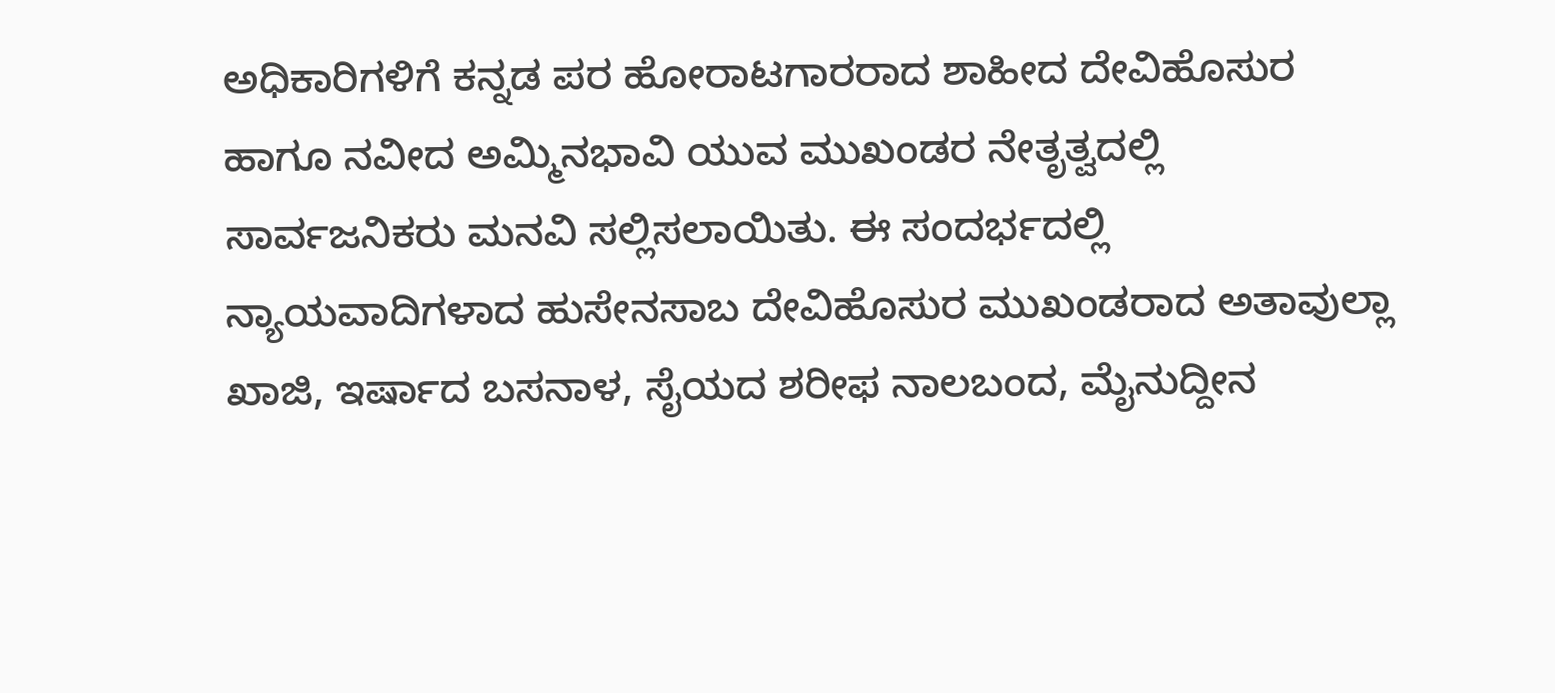ಅಧಿಕಾರಿಗಳಿಗೆ ಕನ್ನಡ ಪರ ಹೋರಾಟಗಾರರಾದ ಶಾಹೀದ ದೇವಿಹೊಸುರ ಹಾಗೂ ನವೀದ ಅಮ್ಮಿನಭಾವಿ ಯುವ ಮುಖಂಡರ ನೇತೃತ್ವದಲ್ಲಿ ಸಾರ್ವಜನಿಕರು ಮನವಿ ಸಲ್ಲಿಸಲಾಯಿತು. ಈ ಸಂದರ್ಭದಲ್ಲಿ ನ್ಯಾಯವಾದಿಗಳಾದ ಹುಸೇನಸಾಬ ದೇವಿಹೊಸುರ ಮುಖಂಡರಾದ ಅತಾವುಲ್ಲಾ ಖಾಜಿ, ಇರ್ಷಾದ ಬಸನಾಳ, ಸೈಯದ ಶರೀಫ ನಾಲಬಂದ, ಮೈನುದ್ದೀನ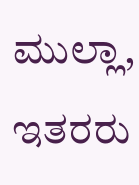ಮುಲ್ಲಾ, ಇತರರು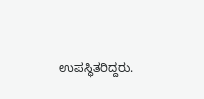ಉಪಸ್ಥಿತರಿದ್ದರು.